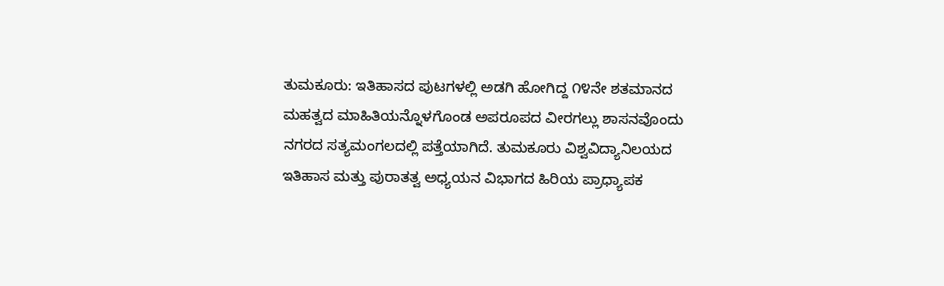ತುಮಕೂರು: ಇತಿಹಾಸದ ಪುಟಗಳಲ್ಲಿ ಅಡಗಿ ಹೋಗಿದ್ದ ೧೪ನೇ ಶತಮಾನದ ಮಹತ್ವದ ಮಾಹಿತಿಯನ್ನೊಳಗೊಂಡ ಅಪರೂಪದ ವೀರಗಲ್ಲು ಶಾಸನವೊಂದು ನಗರದ ಸತ್ಯಮಂಗಲದಲ್ಲಿ ಪತ್ತೆಯಾಗಿದೆ. ತುಮಕೂರು ವಿಶ್ವವಿದ್ಯಾನಿಲಯದ ಇತಿಹಾಸ ಮತ್ತು ಪುರಾತತ್ವ ಅಧ್ಯಯನ ವಿಭಾಗದ ಹಿರಿಯ ಪ್ರಾಧ್ಯಾಪಕ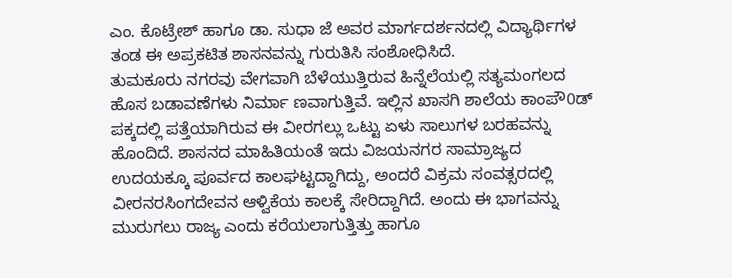ಎಂ. ಕೊಟ್ರೇಶ್ ಹಾಗೂ ಡಾ. ಸುಧಾ ಜೆ ಅವರ ಮಾರ್ಗದರ್ಶನದಲ್ಲಿ ವಿದ್ಯಾರ್ಥಿಗಳ ತಂಡ ಈ ಅಪ್ರಕಟಿತ ಶಾಸನವನ್ನು ಗುರುತಿಸಿ ಸಂಶೋಧಿಸಿದೆ.
ತುಮಕೂರು ನಗರವು ವೇಗವಾಗಿ ಬೆಳೆಯುತ್ತಿರುವ ಹಿನ್ನೆಲೆಯಲ್ಲಿ ಸತ್ಯಮಂಗಲದ ಹೊಸ ಬಡಾವಣೆಗಳು ನಿರ್ಮಾ ಣವಾಗುತ್ತಿವೆ. ಇಲ್ಲಿನ ಖಾಸಗಿ ಶಾಲೆಯ ಕಾಂಪೌ0ಡ್ ಪಕ್ಕದಲ್ಲಿ ಪತ್ತೆಯಾಗಿರುವ ಈ ವೀರಗಲ್ಲು ಒಟ್ಟು ಏಳು ಸಾಲುಗಳ ಬರಹವನ್ನು ಹೊಂದಿದೆ. ಶಾಸನದ ಮಾಹಿತಿಯಂತೆ ಇದು ವಿಜಯನಗರ ಸಾಮ್ರಾಜ್ಯದ ಉದಯಕ್ಕೂ ಪೂರ್ವದ ಕಾಲಘಟ್ಟದ್ದಾಗಿದ್ದು, ಅಂದರೆ ವಿಕ್ರಮ ಸಂವತ್ಸರದಲ್ಲಿ ವೀರನರಸಿಂಗದೇವನ ಆಳ್ವಿಕೆಯ ಕಾಲಕ್ಕೆ ಸೇರಿದ್ದಾಗಿದೆ. ಅಂದು ಈ ಭಾಗವನ್ನು ಮುರುಗಲು ರಾಜ್ಯ ಎಂದು ಕರೆಯಲಾಗುತ್ತಿತ್ತು ಹಾಗೂ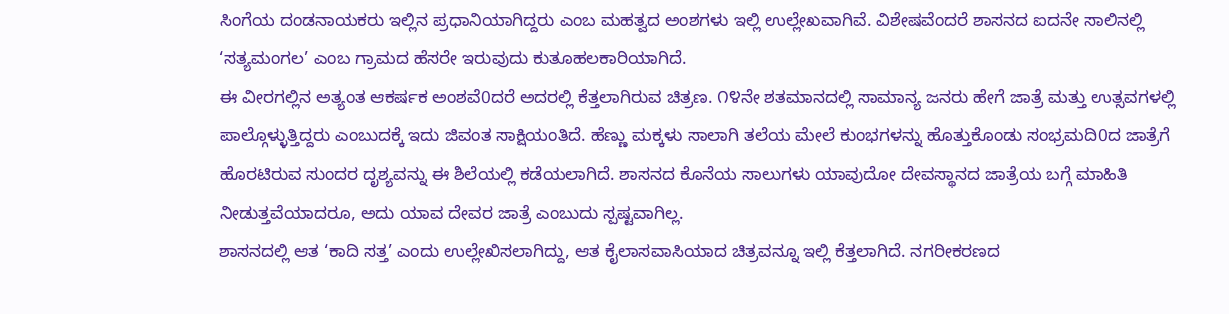ಸಿಂಗೆಯ ದಂಡನಾಯಕರು ಇಲ್ಲಿನ ಪ್ರಧಾನಿಯಾಗಿದ್ದರು ಎಂಬ ಮಹತ್ವದ ಅಂಶಗಳು ಇಲ್ಲಿ ಉಲ್ಲೇಖವಾಗಿವೆ. ವಿಶೇಷವೆಂದರೆ ಶಾಸನದ ಐದನೇ ಸಾಲಿನಲ್ಲಿ ‘ಸತ್ಯಮಂಗಲ’ ಎಂಬ ಗ್ರಾಮದ ಹೆಸರೇ ಇರುವುದು ಕುತೂಹಲಕಾರಿಯಾಗಿದೆ.
ಈ ವೀರಗಲ್ಲಿನ ಅತ್ಯಂತ ಆಕರ್ಷಕ ಅಂಶವೆ0ದರೆ ಅದರಲ್ಲಿ ಕೆತ್ತಲಾಗಿರುವ ಚಿತ್ರಣ. ೧೪ನೇ ಶತಮಾನದಲ್ಲಿ ಸಾಮಾನ್ಯ ಜನರು ಹೇಗೆ ಜಾತ್ರೆ ಮತ್ತು ಉತ್ಸವಗಳಲ್ಲಿ ಪಾಲ್ಗೊಳ್ಳುತ್ತಿದ್ದರು ಎಂಬುದಕ್ಕೆ ಇದು ಜಿವಂತ ಸಾಕ್ಷಿಯಂತಿದೆ. ಹೆಣ್ಣು ಮಕ್ಕಳು ಸಾಲಾಗಿ ತಲೆಯ ಮೇಲೆ ಕುಂಭಗಳನ್ನು ಹೊತ್ತುಕೊಂಡು ಸಂಭ್ರಮದಿ0ದ ಜಾತ್ರೆಗೆ ಹೊರಟಿರುವ ಸುಂದರ ದೃಶ್ಯವನ್ನು ಈ ಶಿಲೆಯಲ್ಲಿ ಕಡೆಯಲಾಗಿದೆ. ಶಾಸನದ ಕೊನೆಯ ಸಾಲುಗಳು ಯಾವುದೋ ದೇವಸ್ಥಾನದ ಜಾತ್ರೆಯ ಬಗ್ಗೆ ಮಾಹಿತಿ ನೀಡುತ್ತವೆಯಾದರೂ, ಅದು ಯಾವ ದೇವರ ಜಾತ್ರೆ ಎಂಬುದು ಸ್ಪಷ್ಟವಾಗಿಲ್ಲ.
ಶಾಸನದಲ್ಲಿ ಆತ ‘ಕಾದಿ ಸತ್ತ’ ಎಂದು ಉಲ್ಲೇಖಿಸಲಾಗಿದ್ದು, ಆತ ಕೈಲಾಸವಾಸಿಯಾದ ಚಿತ್ರವನ್ನೂ ಇಲ್ಲಿ ಕೆತ್ತಲಾಗಿದೆ. ನಗರೀಕರಣದ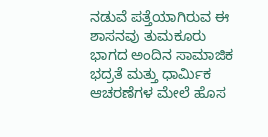ನಡುವೆ ಪತ್ತೆಯಾಗಿರುವ ಈ ಶಾಸನವು ತುಮಕೂರು ಭಾಗದ ಅಂದಿನ ಸಾಮಾಜಿಕ ಭದ್ರತೆ ಮತ್ತು ಧಾರ್ಮಿಕ ಆಚರಣೆಗಳ ಮೇಲೆ ಹೊಸ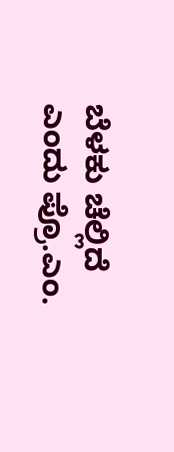ಬೆಳಕು ಚೆಲ್ಲಿದೆ ಎಂದು ಪ್ರೊ.ಎಂ.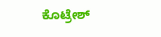ಕೊಟ್ರೇಶ್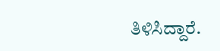ತಿಳಿಸಿದ್ದಾರೆ.